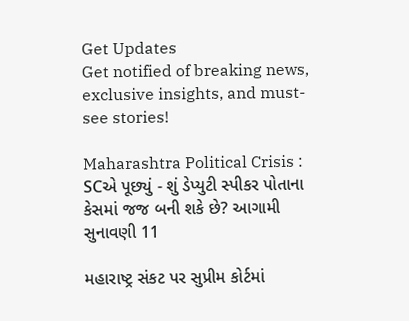Get Updates
Get notified of breaking news, exclusive insights, and must-see stories!

Maharashtra Political Crisis : SCએ પૂછ્યું - શું ડેપ્યુટી સ્પીકર પોતાના કેસમાં જજ બની શકે છે? આગામી સુનાવણી 11

મહારાષ્ટ્ર સંકટ પર સુપ્રીમ કોર્ટમાં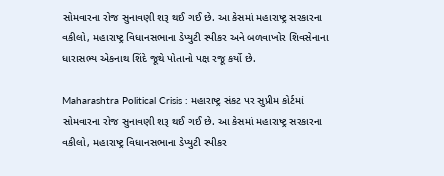સોમવારના રોજ સુનાવણી શરૂ થઈ ગઈ છે. આ કેસમાં મહારાષ્ટ્ર સરકારના વકીલો, મહારાષ્ટ્ર વિધાનસભાના ડેપ્યુટી સ્પીકર અને બળવાખોર શિવસેનાના ધારાસભ્ય એકનાથ શિંદે જૂથે પોતાનો પક્ષ રજૂ કર્યો છે.

Maharashtra Political Crisis : મહારાષ્ટ્ર સંકટ પર સુપ્રીમ કોર્ટમાં સોમવારના રોજ સુનાવણી શરૂ થઈ ગઈ છે. આ કેસમાં મહારાષ્ટ્ર સરકારના વકીલો, મહારાષ્ટ્ર વિધાનસભાના ડેપ્યુટી સ્પીકર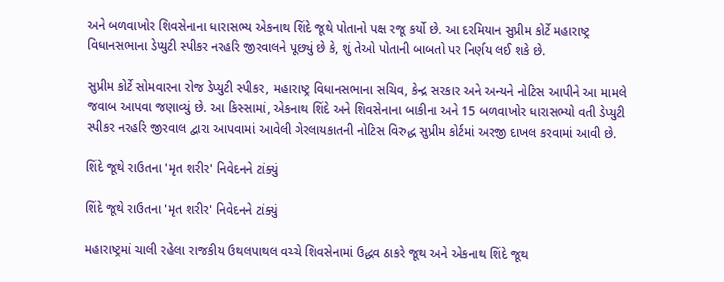અને બળવાખોર શિવસેનાના ધારાસભ્ય એકનાથ શિંદે જૂથે પોતાનો પક્ષ રજૂ કર્યો છે. આ દરમિયાન સુપ્રીમ કોર્ટે મહારાષ્ટ્ર વિધાનસભાના ડેપ્યુટી સ્પીકર નરહરિ જીરવાલને પૂછ્યું છે કે, શું તેઓ પોતાની બાબતો પર નિર્ણય લઈ શકે છે.

સુપ્રીમ કોર્ટે સોમવારના રોજ ડેપ્યુટી સ્પીકર, મહારાષ્ટ્ર વિધાનસભાના સચિવ, કેન્દ્ર સરકાર અને અન્યને નોટિસ આપીને આ મામલે જવાબ આપવા જણાવ્યું છે. આ કિસ્સામાં, એકનાથ શિંદે અને શિવસેનાના બાકીના અને 15 બળવાખોર ધારાસભ્યો વતી ડેપ્યુટી સ્પીકર નરહરિ જીરવાલ દ્વારા આપવામાં આવેલી ગેરલાયકાતની નોટિસ વિરુદ્ધ સુપ્રીમ કોર્ટમાં અરજી દાખલ કરવામાં આવી છે.

શિંદે જૂથે રાઉતના 'મૃત શરીર' નિવેદનને ટાંક્યું

શિંદે જૂથે રાઉતના 'મૃત શરીર' નિવેદનને ટાંક્યું

મહારાષ્ટ્રમાં ચાલી રહેલા રાજકીય ઉથલપાથલ વચ્ચે શિવસેનામાં ઉદ્ધવ ઠાકરે જૂથ અને એકનાથ શિંદે જૂથ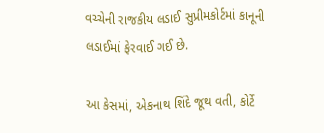વચ્ચેની રાજકીય લડાઈ સુપ્રીમકોર્ટમાં કાનૂની લડાઈમાં ફેરવાઈ ગઈ છે.

આ કેસમાં, એકનાથ શિંદે જૂથ વતી, કોર્ટે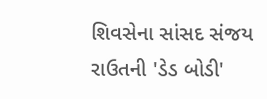શિવસેના સાંસદ સંજય રાઉતની 'ડેડ બોડી'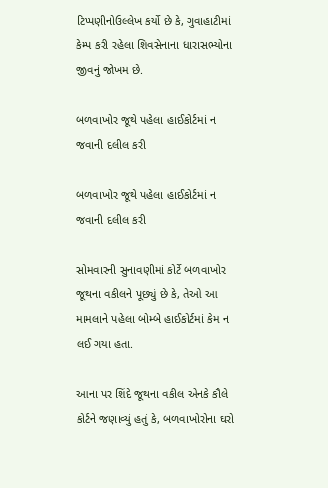ટિપ્પણીનોઉલ્લેખ કર્યો છે કે, ગુવાહાટીમાં કેમ્પ કરી રહેલા શિવસેનાના ધારાસભ્યોના જીવનું જોખમ છે.

બળવાખોર જૂથે પહેલા હાઈકોર્ટમાં ન જવાની દલીલ કરી

બળવાખોર જૂથે પહેલા હાઈકોર્ટમાં ન જવાની દલીલ કરી

સોમવારની સુનાવણીમાં કોર્ટે બળવાખોર જૂથના વકીલને પૂછ્યું છે કે, તેઓ આ મામલાને પહેલા બોમ્બે હાઈકોર્ટમાં કેમ ન લઈ ગયા હતા.

આના પર શિંદે જૂથના વકીલ એનકે કૌલે કોર્ટને જણાવ્યું હતું કે, બળવાખોરોના ઘરો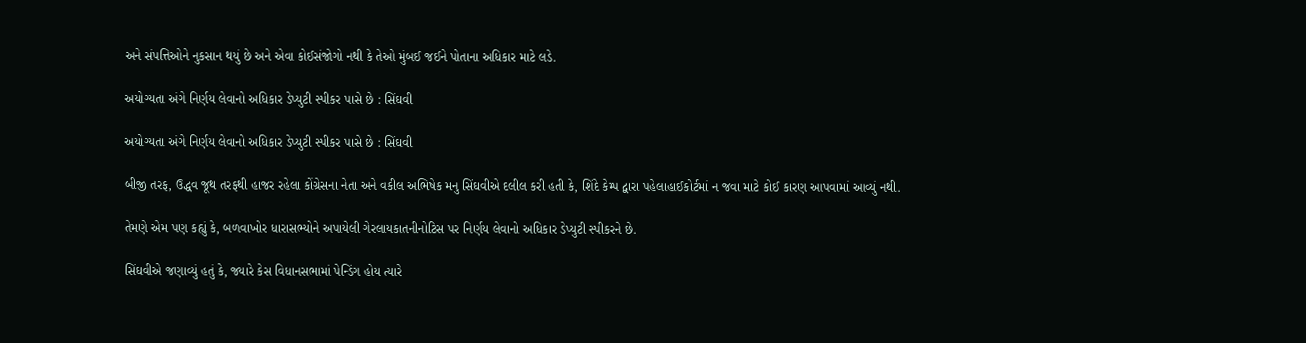અને સંપત્તિઓને નુકસાન થયું છે અને એવા કોઈસંજોગો નથી કે તેઓ મુંબઈ જઈને પોતાના અધિકાર માટે લડે.

અયોગ્યતા અંગે નિર્ણય લેવાનો અધિકાર ડેપ્યુટી સ્પીકર પાસે છે : સિંઘવી

અયોગ્યતા અંગે નિર્ણય લેવાનો અધિકાર ડેપ્યુટી સ્પીકર પાસે છે : સિંઘવી

બીજી તરફ, ઉદ્ધવ જૂથ તરફથી હાજર રહેલા કોંગ્રેસના નેતા અને વકીલ અભિષેક મનુ સિંઘવીએ દલીલ કરી હતી કે, શિંદે કેમ્પ દ્વારા પહેલાહાઈકોર્ટમાં ન જવા માટે કોઈ કારણ આપવામાં આવ્યું નથી.

તેમણે એમ પણ કહ્યું કે, બળવાખોર ધારાસભ્યોને અપાયેલી ગેરલાયકાતનીનોટિસ પર નિર્ણય લેવાનો અધિકાર ડેપ્યુટી સ્પીકરને છે.

સિંઘવીએ જણાવ્યું હતું કે, જ્યારે કેસ વિધાનસભામાં પેન્ડિંગ હોય ત્યારે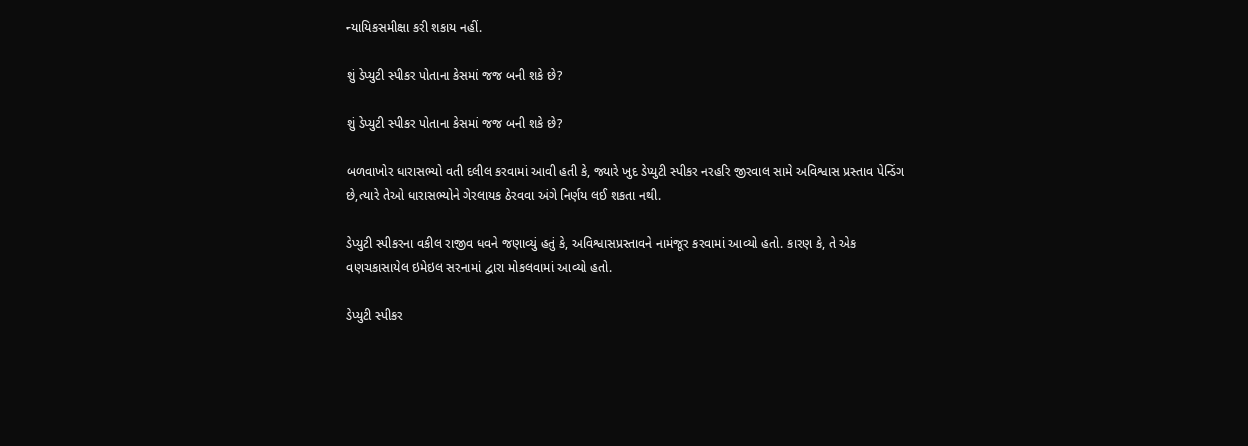ન્યાયિકસમીક્ષા કરી શકાય નહીં.

શું ડેપ્યુટી સ્પીકર પોતાના કેસમાં જજ બની શકે છે?

શું ડેપ્યુટી સ્પીકર પોતાના કેસમાં જજ બની શકે છે?

બળવાખોર ધારાસભ્યો વતી દલીલ કરવામાં આવી હતી કે, જ્યારે ખુદ ડેપ્યુટી સ્પીકર નરહરિ જીરવાલ સામે અવિશ્વાસ પ્રસ્તાવ પેન્ડિંગ છે,ત્યારે તેઓ ધારાસભ્યોને ગેરલાયક ઠેરવવા અંગે નિર્ણય લઈ શકતા નથી.

ડેપ્યુટી સ્પીકરના વકીલ રાજીવ ધવને જણાવ્યું હતું કે, અવિશ્વાસપ્રસ્તાવને નામંજૂર કરવામાં આવ્યો હતો. કારણ કે, તે એક વણચકાસાયેલ ઇમેઇલ સરનામાં દ્વારા મોકલવામાં આવ્યો હતો.

ડેપ્યુટી સ્પીકર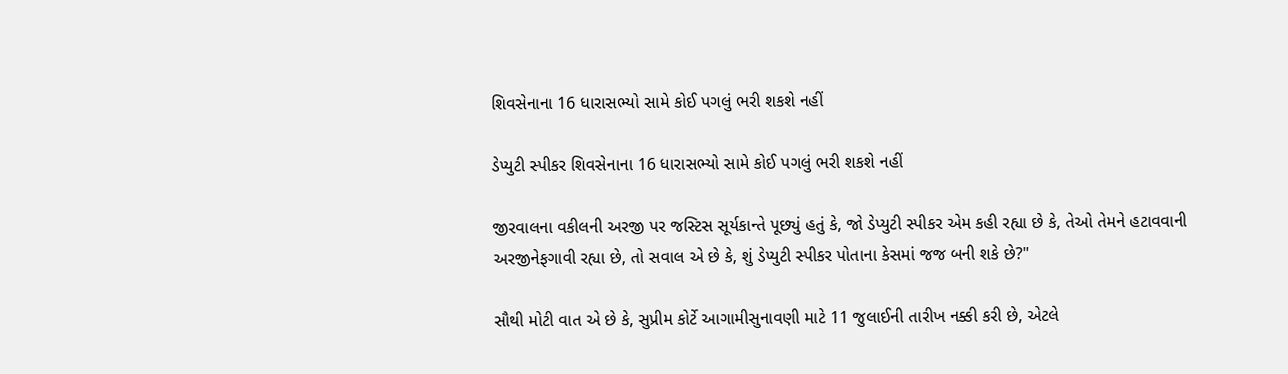શિવસેનાના 16 ધારાસભ્યો સામે કોઈ પગલું ભરી શકશે નહીં

ડેપ્યુટી સ્પીકર શિવસેનાના 16 ધારાસભ્યો સામે કોઈ પગલું ભરી શકશે નહીં

જીરવાલના વકીલની અરજી પર જસ્ટિસ સૂર્યકાન્તે પૂછ્યું હતું કે, જો ડેપ્યુટી સ્પીકર એમ કહી રહ્યા છે કે, તેઓ તેમને હટાવવાની અરજીનેફગાવી રહ્યા છે, તો સવાલ એ છે કે, શું ડેપ્યુટી સ્પીકર પોતાના કેસમાં જજ બની શકે છે?"

સૌથી મોટી વાત એ છે કે, સુપ્રીમ કોર્ટે આગામીસુનાવણી માટે 11 જુલાઈની તારીખ નક્કી કરી છે, એટલે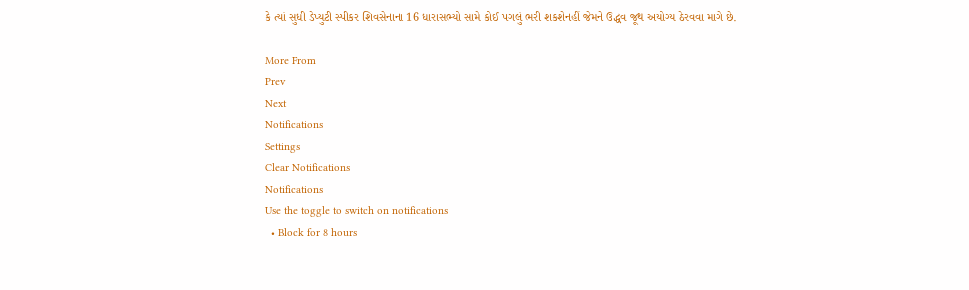કે ત્યાં સુધી ડેપ્યુટી સ્પીકર શિવસેનાના 16 ધારાસભ્યો સામે કોઈ પગલું ભરી શકશેનહીં જેમને ઉદ્ધવ જૂથ અયોગ્ય ઠેરવવા માગે છે.

More From
Prev
Next
Notifications
Settings
Clear Notifications
Notifications
Use the toggle to switch on notifications
  • Block for 8 hours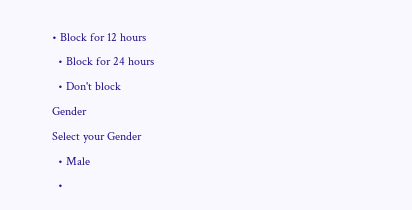• Block for 12 hours
  • Block for 24 hours
  • Don't block
Gender
Select your Gender
  • Male
  •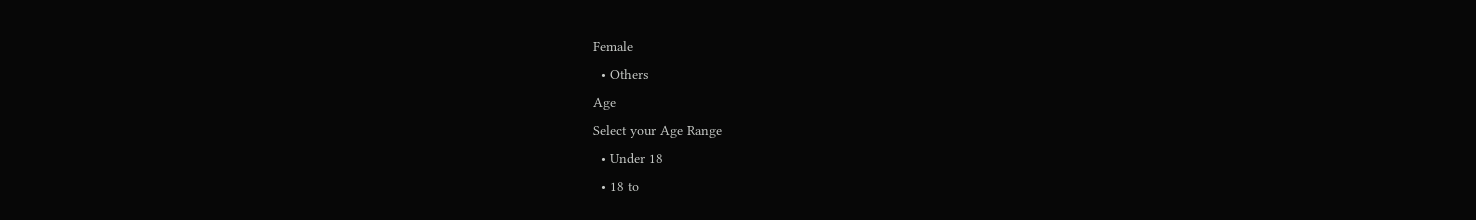Female
  • Others
Age
Select your Age Range
  • Under 18
  • 18 to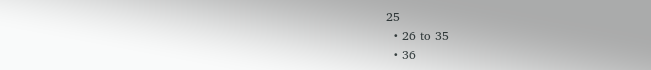25
  • 26 to 35
  • 36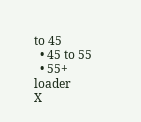to 45
  • 45 to 55
  • 55+
loader
X